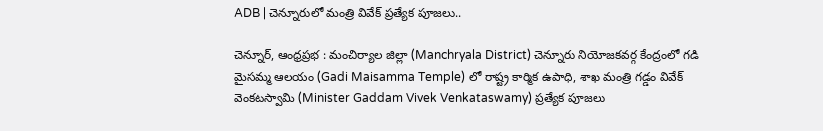ADB | చెన్నూరులో మంత్రి వివేక్ ప్రత్యేక పూజలు..

చెన్నూర్, ఆంధ్రప్రభ : మంచిర్యాల జిల్లా (Manchryala District) చెన్నూరు నియోజకవర్గ కేంద్రంలో గడి మైసమ్మ ఆలయం (Gadi Maisamma Temple) లో రాష్ట్ర కార్మిక ఉపాధి, శాఖ మంత్రి గడ్డం వివేక్ వెంకటస్వామి (Minister Gaddam Vivek Venkataswamy) ప్రత్యేక పూజలు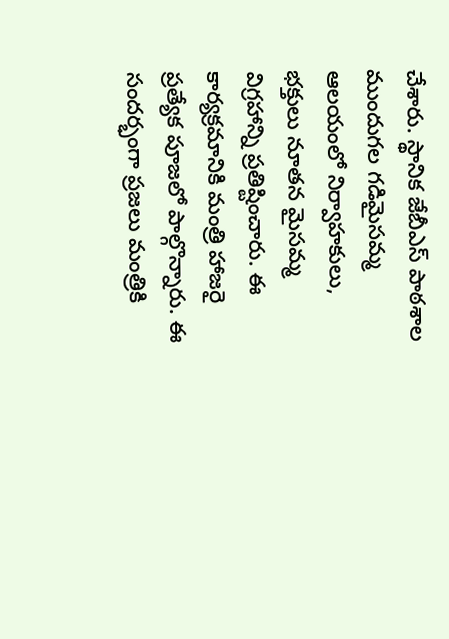చేశారు. స్థానిక జేబీఎస్ పాఠశాల ముందుగల గడిమైసమ్మ ఆలయంలో నిర్వాహకులు, భక్తులు నూతన మైసమ్మ విగ్రహాన్ని ప్రతిష్టించారు. ఈ కార్యక్రమానికి మంత్రి హాజరై ప్రత్యేక పూజలో పాల్గొన్నారు. ఈ సందర్భంగా ప్రజలు మంత్రికి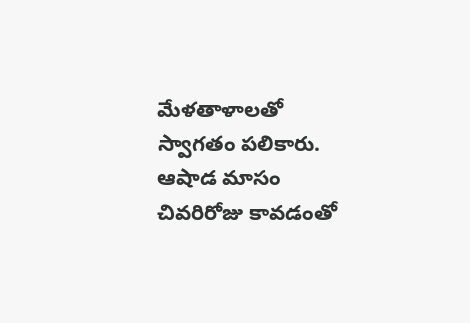మేళతాళాలతో స్వాగతం పలికారు. ఆషాడ మాసం చివరిరోజు కావడంతో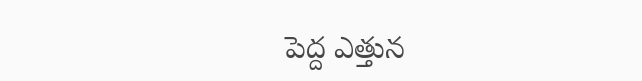పెద్ద ఎత్తున‌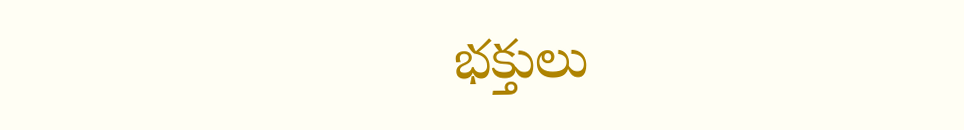భక్తులు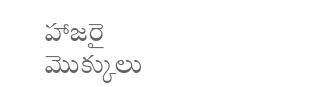హాజరై మొక్కులు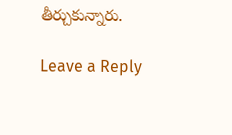తీర్చుకున్నారు.

Leave a Reply